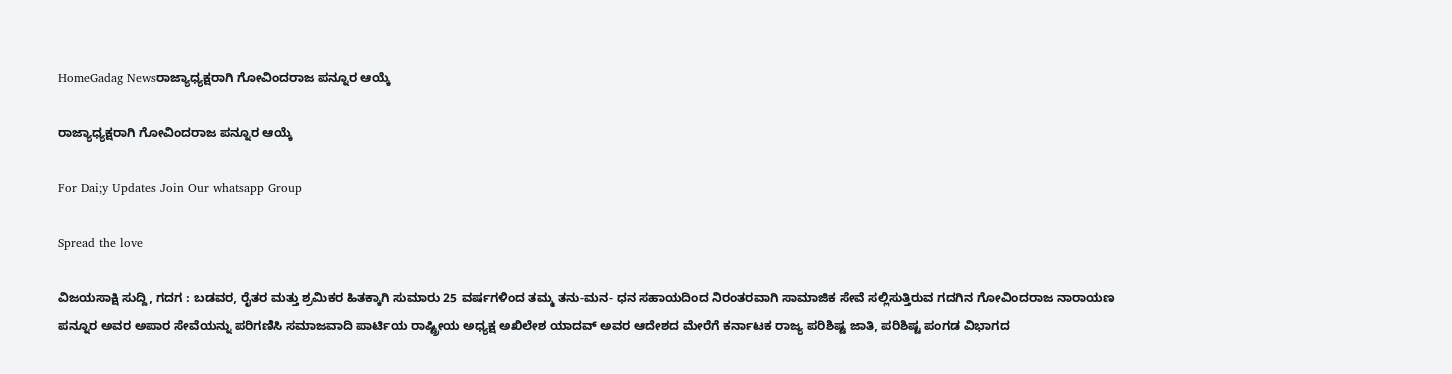HomeGadag Newsರಾಜ್ಯಾಧ್ಯಕ್ಷರಾಗಿ ಗೋವಿಂದರಾಜ ಪನ್ನೂರ ಆಯ್ಕೆ

ರಾಜ್ಯಾಧ್ಯಕ್ಷರಾಗಿ ಗೋವಿಂದರಾಜ ಪನ್ನೂರ ಆಯ್ಕೆ

For Dai;y Updates Join Our whatsapp Group

Spread the love

ವಿಜಯಸಾಕ್ಷಿ ಸುದ್ದಿ, ಗದಗ : ಬಡವರ, ರೈತರ ಮತ್ತು ಶ್ರಮಿಕರ ಹಿತಕ್ಕಾಗಿ ಸುಮಾರು 25 ವರ್ಷಗಳಿಂದ ತಮ್ಮ ತನು-ಮನ- ಧನ ಸಹಾಯದಿಂದ ನಿರಂತರವಾಗಿ ಸಾಮಾಜಿಕ ಸೇವೆ ಸಲ್ಲಿಸುತ್ತಿರುವ ಗದಗಿನ ಗೋವಿಂದರಾಜ ನಾರಾಯಣ ಪನ್ನೂರ ಅವರ ಅಪಾರ ಸೇವೆಯನ್ನು ಪರಿಗಣಿಸಿ ಸಮಾಜವಾದಿ ಪಾರ್ಟಿಯ ರಾಷ್ಟ್ರೀಯ ಅಧ್ಯಕ್ಷ ಅಖಿಲೇಶ ಯಾದವ್ ಅವರ ಆದೇಶದ ಮೇರೆಗೆ ಕರ್ನಾಟಕ ರಾಜ್ಯ ಪರಿಶಿಷ್ಟ ಜಾತಿ, ಪರಿಶಿಷ್ಟ ಪಂಗಡ ವಿಭಾಗದ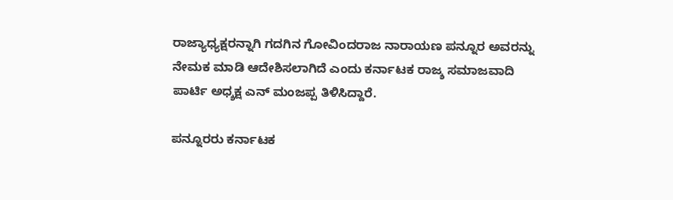ರಾಜ್ಯಾಧ್ಯಕ್ಷರನ್ನಾಗಿ ಗದಗಿನ ಗೋವಿಂದರಾಜ ನಾರಾಯಣ ಪನ್ನೂರ ಅವರನ್ನು ನೇಮಕ ಮಾಡಿ ಆದೇಶಿಸಲಾಗಿದೆ ಎಂದು ಕರ್ನಾಟಕ ರಾಜ್ಶ ಸಮಾಜವಾದಿ ಪಾರ್ಟಿ ಅಧ್ಶಕ್ಷ ಎನ್ ಮಂಜಪ್ಪ ತಿಳಿಸಿದ್ದಾರೆ.

ಪನ್ನೂರರು ಕರ್ನಾಟಕ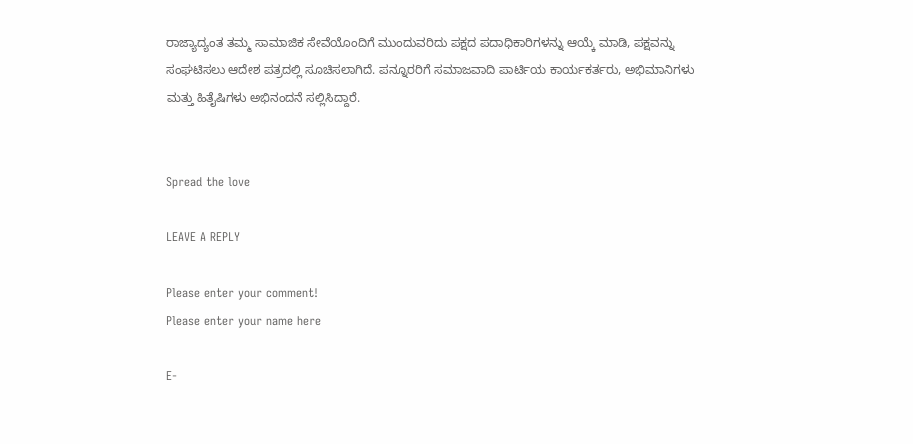ರಾಜ್ಯಾದ್ಯಂತ ತಮ್ಮ ಸಾಮಾಜಿಕ ಸೇವೆಯೊಂದಿಗೆ ಮುಂದುವರಿದು ಪಕ್ಷದ ಪದಾಧಿಕಾರಿಗಳನ್ನು ಆಯ್ಕೆ ಮಾಡಿ, ಪಕ್ಷವನ್ನು ಸಂಘಟಿಸಲು ಆದೇಶ ಪತ್ರದಲ್ಲಿ ಸೂಚಿಸಲಾಗಿದೆ. ಪನ್ನೂರರಿಗೆ ಸಮಾಜವಾದಿ ಪಾರ್ಟಿಯ ಕಾರ್ಯಕರ್ತರು, ಅಭಿಮಾನಿಗಳು ಮತ್ತು ಹಿತೈಷಿಗಳು ಅಭಿನಂದನೆ ಸಲ್ಲಿಸಿದ್ದಾರೆ.


Spread the love

LEAVE A REPLY

Please enter your comment!
Please enter your name here

E-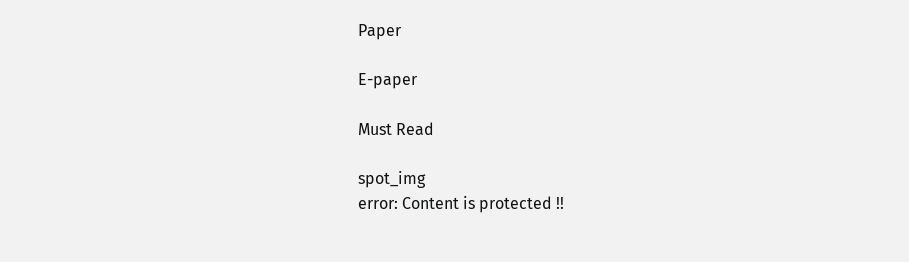Paper

E-paper

Must Read

spot_img
error: Content is protected !!